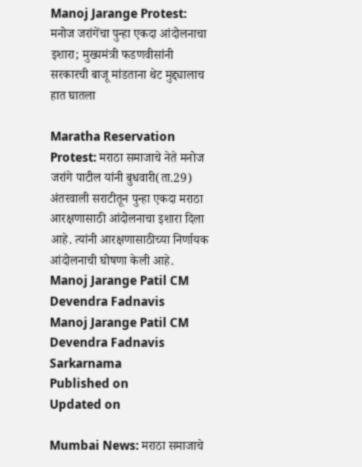Manoj Jarange Protest: मनोज जरांगेंचा पुन्हा एकदा आंदोलनाचा इशारा; मुख्यमंत्री फडणवीसांनी सरकारची बाजू मांडताना थेट मुद्द्यालाच हात घातला

Maratha Reservation Protest: मराठा समाजाचे नेते मनोज जरांगे पाटील यांनी बुधवारी(ता.29) अंतरवाली सराटीतून पुन्हा एकदा मराठा आरक्षणासाठी आंदोलनाचा इशारा दिला आहे. त्यांनी आरक्षणासाठीच्या निर्णायक आंदोलनाची घोषणा केली आहे.
Manoj Jarange Patil CM Devendra Fadnavis
Manoj Jarange Patil CM Devendra Fadnavis Sarkarnama
Published on
Updated on

Mumbai News: मराठा समाजाचे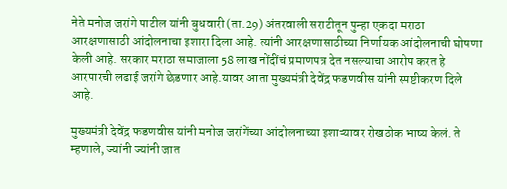नेते मनोज जरांगे पाटील यांनी बुधवारी(ता.29) अंतरवाली सराटीतून पुन्हा एकदा मराठा आरक्षणासाठी आंदोलनाचा इशारा दिला आहे. त्यांनी आरक्षणासाठीच्या निर्णायक आंदोलनाची घोषणा केली आहे. सरकार मराठा समाजाला 58 लाख नोंदींचं प्रमाणपत्र देत नसल्याचा आरोप करत हे आरपारची लढाई जरांगे छेडणार आहे.यावर आता मुख्यमंत्री देवेंद्र फडणवीस यांनी स्पष्टीकरण दिले आहे.

मुख्यमंत्री देवेंद्र फडणवीस यांनी मनोज जरांगेंच्या आंदोलनाच्या इशाऱ्यावर रोखठोक भाष्य केलं. ते म्हणाले, ज्यांनी ज्यांनी जात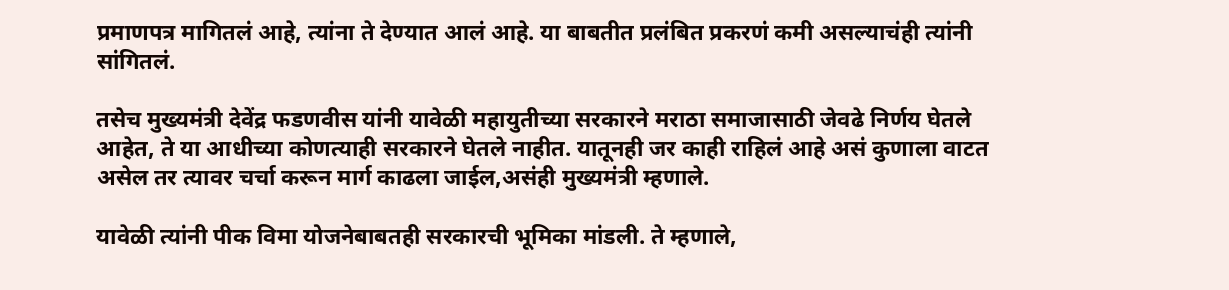प्रमाणपत्र मागितलं आहे, त्यांना ते देण्यात आलं आहे. या बाबतीत प्रलंबित प्रकरणं कमी असल्याचंही त्यांनी सांगितलं.

तसेच मुख्यमंत्री देवेंद्र फडणवीस यांनी यावेळी महायुतीच्या सरकारने मराठा समाजासाठी जेवढे निर्णय घेतले आहेत, ते या आधीच्या कोणत्याही सरकारने घेतले नाहीत. यातूनही जर काही राहिलं आहे असं कुणाला वाटत असेल तर त्यावर चर्चा करून मार्ग काढला जाईल,असंही मुख्यमंत्री म्हणाले.

यावेळी त्यांनी पीक विमा योजनेबाबतही सरकारची भूमिका मांडली. ते म्हणाले,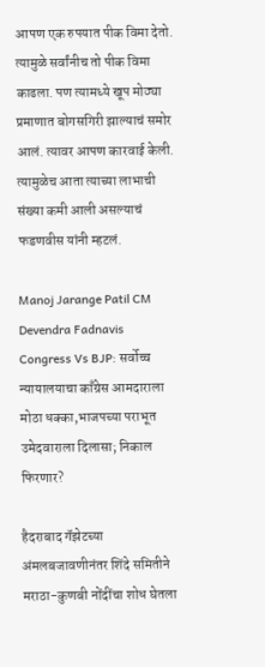आपण एक रुपयात पीक विमा देतो. त्यामुळे सर्वांनीच तो पीक विमा काढला. पण त्यामध्ये खूप मोठ्या प्रमाणात बोगसगिरी झाल्याचं समोर आलं. त्यावर आपण कारवाई केली. त्यामुळेच आता त्याच्या लाभाची संख्या कमी आली असल्याचं फडणवीस यांनी म्हटलं.

Manoj Jarange Patil CM Devendra Fadnavis
Congress Vs BJP: सर्वोच्च न्यायालयाचा काँग्रेस आमदाराला मोठा धक्का,भाजपच्या पराभूत उमेदवाराला दिलासा; निकाल फिरणार?

हैदराबाद गॅझेटच्या अंमलबजावणीनंतर शिंदे समितीने मराठा-कुणबी नोंदींचा शोध घेतला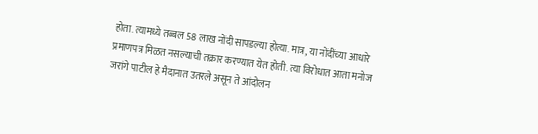होता. त्यामध्ये तब्बल 58 लाख नोंदी सापडल्या होत्या. मात्र, या नोंदींच्या आधारे प्रमाणपत्र मिळत नसल्याची तक्रार करण्यात येत होती. त्या विरोधात आता मनोज जरांगे पाटील हे मैदानात उतरले असून ते आंदोलन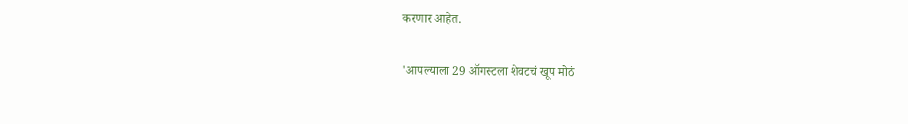करणार आहेत.

'आपल्याला 29 ऑगस्टला शेवटचं खूप मोठं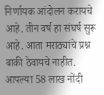निर्णायक आंदोलन करायचे आहे. तीन वर्ष हा संघर्ष सुरू आहे. आता मराठ्यांचे प्रश्न बाकी ठेवायचे नाहीत. आपल्या 58 लाख नोंदी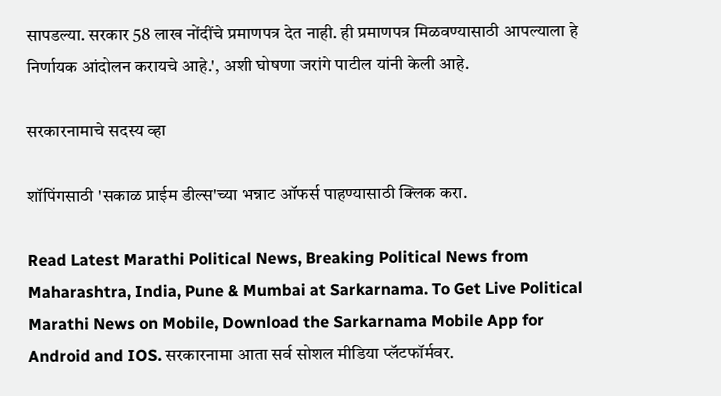सापडल्या. सरकार 58 लाख नोंदींचे प्रमाणपत्र देत नाही. ही प्रमाणपत्र मिळवण्यासाठी आपल्याला हे निर्णायक आंदोलन करायचे आहे.', अशी घोषणा जरांगे पाटील यांनी केली आहे.

सरकारनामाचे सदस्य व्हा

शॉपिंगसाठी 'सकाळ प्राईम डील्स'च्या भन्नाट ऑफर्स पाहण्यासाठी क्लिक करा.

Read Latest Marathi Political News, Breaking Political News from Maharashtra, India, Pune & Mumbai at Sarkarnama. To Get Live Political Marathi News on Mobile, Download the Sarkarnama Mobile App for Android and IOS. सरकारनामा आता सर्व सोशल मीडिया प्लॅटफॉर्मवर.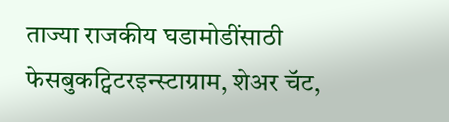ताज्या राजकीय घडामोडींसाठी फेसबुकट्विटरइन्स्टाग्राम, शेअर चॅट,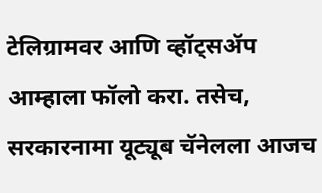टेलिग्रामवर आणि व्हॉट्सॲप आम्हाला फॉलो करा. तसेच, सरकारनामा यूट्यूब चॅनेलला आजच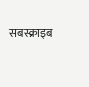सबस्क्राइब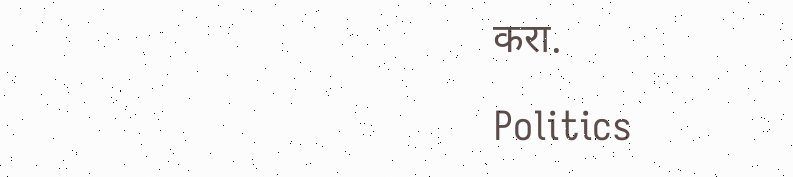करा.

Politics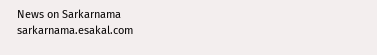News on Sarkarnama
sarkarnama.esakal.com